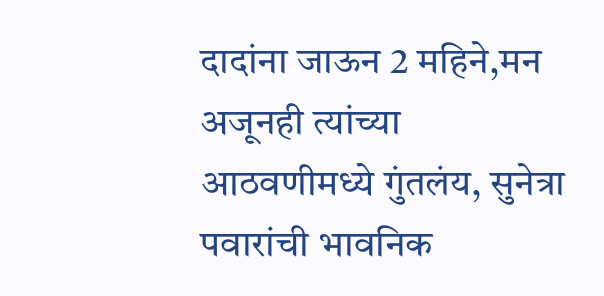दादांना जाऊन 2 महिने,मन अजूनही त्यांच्या आठवणीमध्ये गुंतलंय, सुनेत्रा पवारांची भावनिक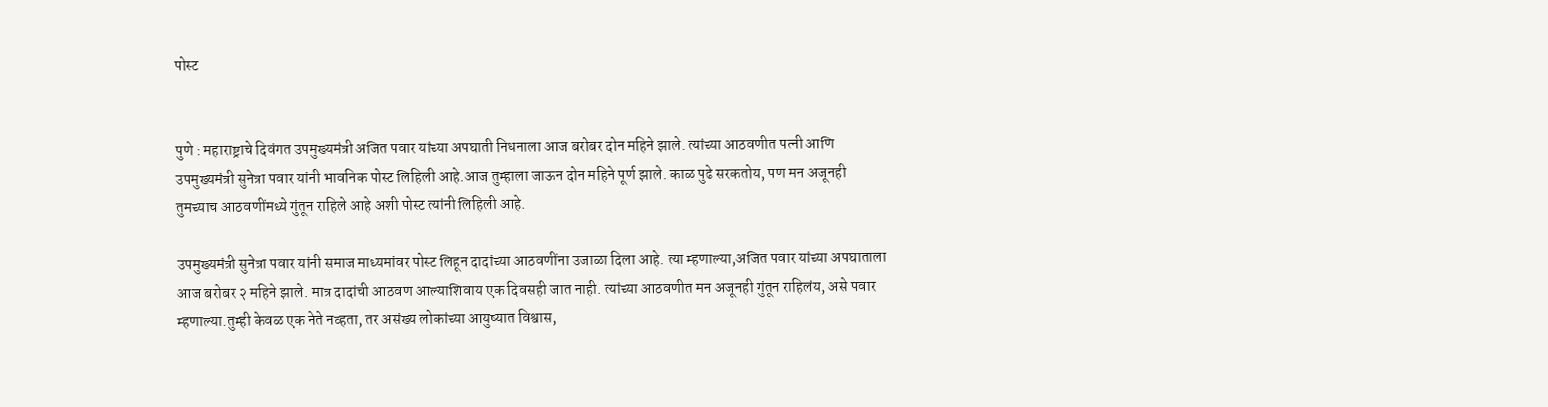पोस्ट


पुणे : महाराष्ट्राचे दिवंगत उपमुख्यमंत्री अजित पवार यांच्या अपघाती निधनाला आज बरोबर दोन महिने झाले. त्यांच्या आठवणीत पत्नी आणि उपमुख्यमंत्री सुनेत्रा पवार यांनी भावनिक पोस्ट लिहिली आहे.आज तुम्हाला जाऊन दोन महिने पूर्ण झाले. काळ पुढे सरकतोय, पण मन अजूनही तुमच्याच आठवणींमध्ये गुंतून राहिले आहे अशी पोस्ट त्यांनी लिहिली आहे.

उपमुख्यमंत्री सुनेत्रा पवार यांनी समाज माध्यमांवर पोस्ट लिहून दादांच्या आठवणींना उजाळा दिला आहे. त्या म्हणाल्या,अजित पवार यांच्या अपघाताला आज बरोबर २ महिने झाले. मात्र दादांची आठवण आल्याशिवाय एक दिवसही जात नाही. त्यांच्या आठवणीत मन अजूनही गुंतून राहिलंय, असे पवार म्हणाल्या.तुम्ही केवळ एक नेते नव्हता, तर असंख्य लोकांच्या आयुष्यात विश्वास,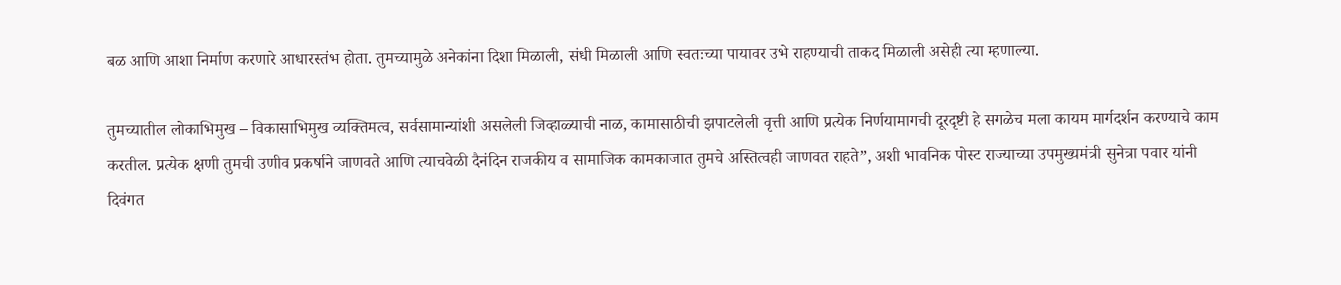बळ आणि आशा निर्माण करणारे आधारस्तंभ होता. तुमच्यामुळे अनेकांना दिशा मिळाली, संधी मिळाली आणि स्वतःच्या पायावर उभे राहण्याची ताकद मिळाली असेही त्या म्हणाल्या.

तुमच्यातील लोकाभिमुख – विकासाभिमुख व्यक्तिमत्व, सर्वसामान्यांशी असलेली जिव्हाळ्याची नाळ, कामासाठीची झपाटलेली वृत्ती आणि प्रत्येक निर्णयामागची दूरदृष्टी हे सगळेच मला कायम मार्गदर्शन करण्याचे काम करतील. प्रत्येक क्षणी तुमची उणीव प्रकर्षाने जाणवते आणि त्याचवेळी दैनंदिन राजकीय व सामाजिक कामकाजात तुमचे अस्तित्वही जाणवत राहते”, अशी भावनिक पोस्ट राज्याच्या उपमुख्यमंत्री सुनेत्रा पवार यांनी दिवंगत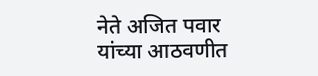नेते अजित पवार यांच्या आठवणीत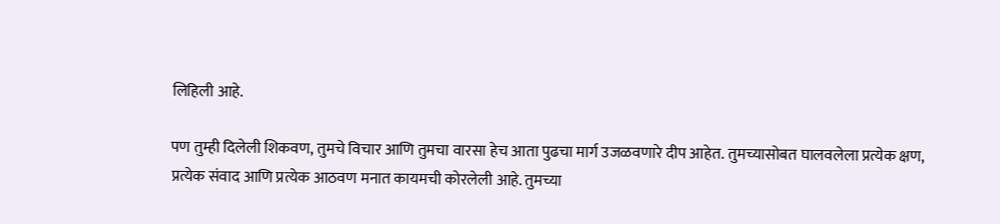लिहिली आहे.

पण तुम्ही दिलेली शिकवण, तुमचे विचार आणि तुमचा वारसा हेच आता पुढचा मार्ग उजळवणारे दीप आहेत. तुमच्यासोबत घालवलेला प्रत्येक क्षण, प्रत्येक संवाद आणि प्रत्येक आठवण मनात कायमची कोरलेली आहे. तुमच्या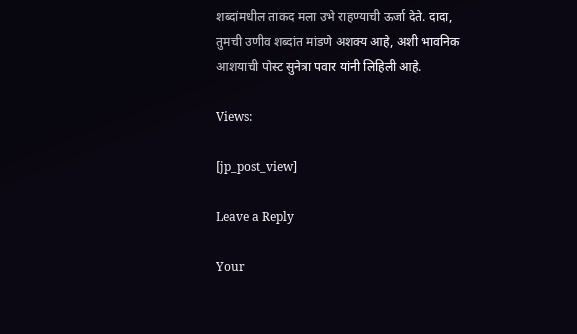शब्दांमधील ताकद मला उभे राहण्याची ऊर्जा देते. दादा, तुमची उणीव शब्दांत मांडणे अशक्य आहे, अशी भावनिक आशयाची पोस्ट सुनेत्रा पवार यांनी लिहिली आहे.

Views:

[jp_post_view]

Leave a Reply

Your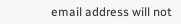email address will not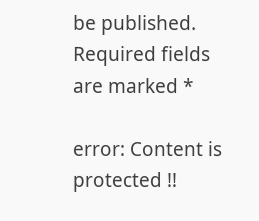be published. Required fields are marked *

error: Content is protected !!